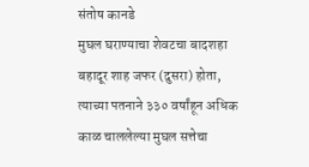संतोष कानडे
मुघल घराण्याचा शेवटचा बादशहा बहादूर शाह जफर (दुसरा) होता, त्याच्या पतनाने ३३० वर्षांहून अधिक काळ चाललेल्या मुघल सत्तेचा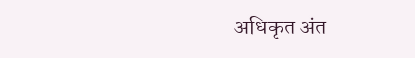अधिकृत अंत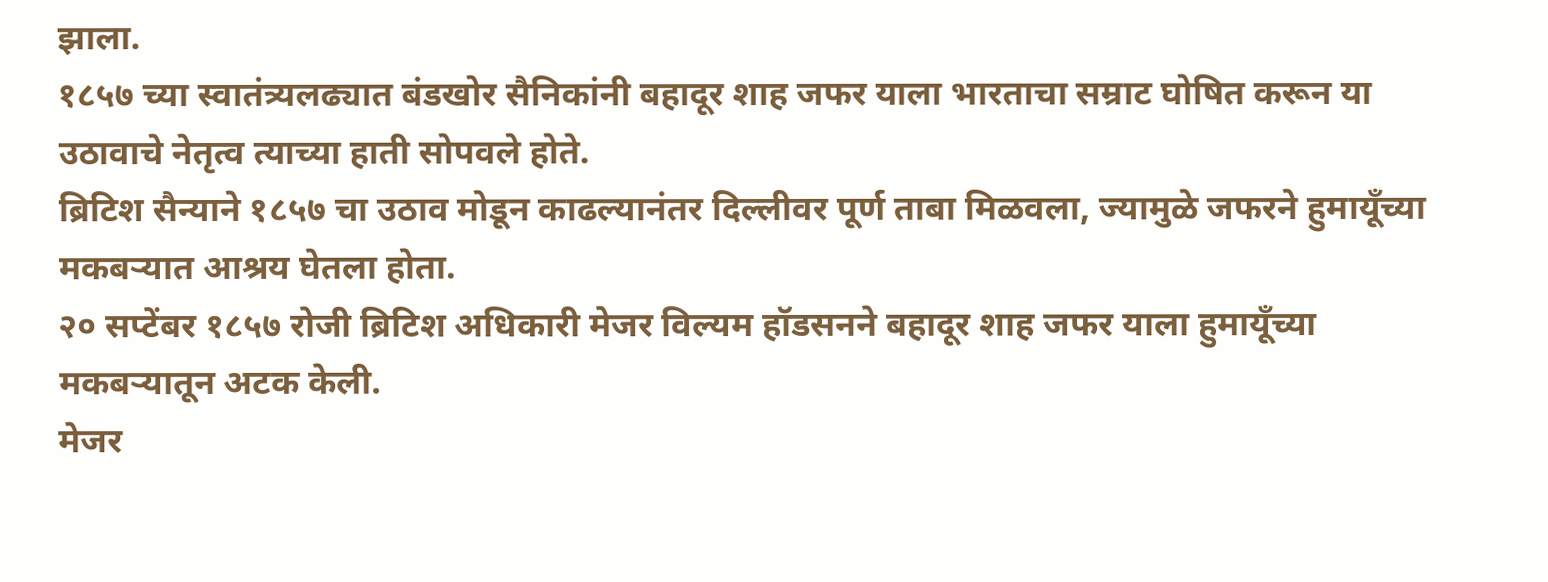झाला.
१८५७ च्या स्वातंत्र्यलढ्यात बंडखोर सैनिकांनी बहादूर शाह जफर याला भारताचा सम्राट घोषित करून या उठावाचे नेतृत्व त्याच्या हाती सोपवले होते.
ब्रिटिश सैन्याने १८५७ चा उठाव मोडून काढल्यानंतर दिल्लीवर पूर्ण ताबा मिळवला, ज्यामुळे जफरने हुमायूँच्या मकबऱ्यात आश्रय घेतला होता.
२० सप्टेंबर १८५७ रोजी ब्रिटिश अधिकारी मेजर विल्यम हॉडसनने बहादूर शाह जफर याला हुमायूँच्या मकबऱ्यातून अटक केली.
मेजर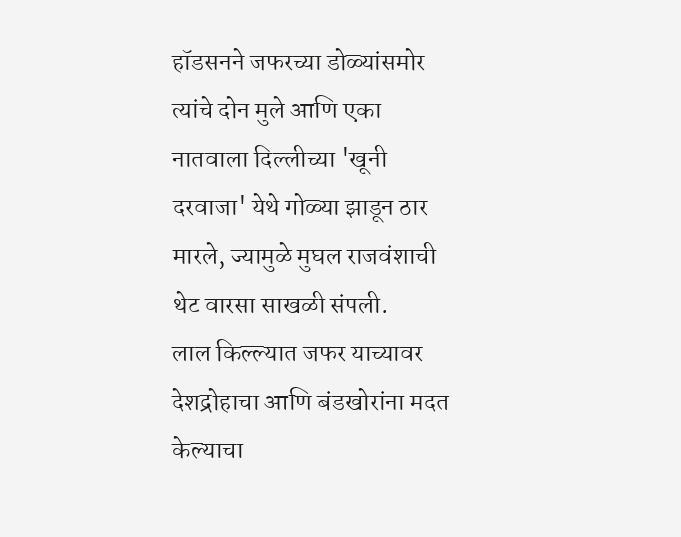हॉडसनने जफरच्या डोळ्यांसमोर त्यांचे दोन मुले आणि एका नातवाला दिल्लीच्या 'खूनी दरवाजा' येथे गोळ्या झाडून ठार मारले, ज्यामुळे मुघल राजवंशाची थेट वारसा साखळी संपली.
लाल किल्ल्यात जफर याच्यावर देशद्रोहाचा आणि बंडखोरांना मदत केल्याचा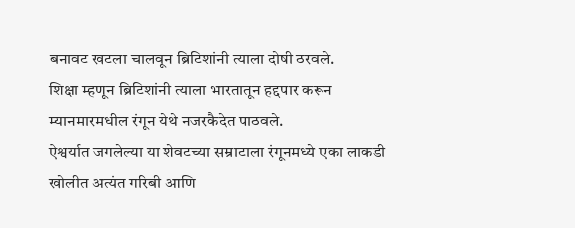बनावट खटला चालवून ब्रिटिशांनी त्याला दोषी ठरवले.
शिक्षा म्हणून ब्रिटिशांनी त्याला भारतातून हद्दपार करून म्यानमारमधील रंगून येथे नजरकैदेत पाठवले.
ऐश्वर्यात जगलेल्या या शेवटच्या सम्राटाला रंगूनमध्ये एका लाकडी खोलीत अत्यंत गरिबी आणि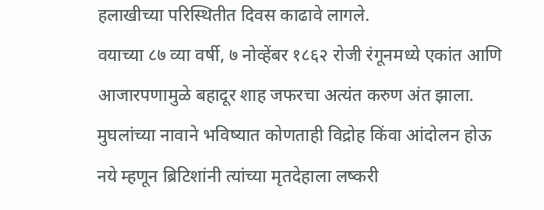हलाखीच्या परिस्थितीत दिवस काढावे लागले.
वयाच्या ८७ व्या वर्षी, ७ नोव्हेंबर १८६२ रोजी रंगूनमध्ये एकांत आणि आजारपणामुळे बहादूर शाह जफरचा अत्यंत करुण अंत झाला.
मुघलांच्या नावाने भविष्यात कोणताही विद्रोह किंवा आंदोलन होऊ नये म्हणून ब्रिटिशांनी त्यांच्या मृतदेहाला लष्करी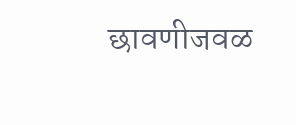छावणीजवळ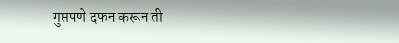गुप्तपणे दफन करून ती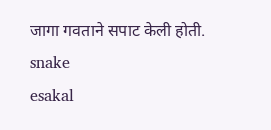जागा गवताने सपाट केली होती.
snake
esakal